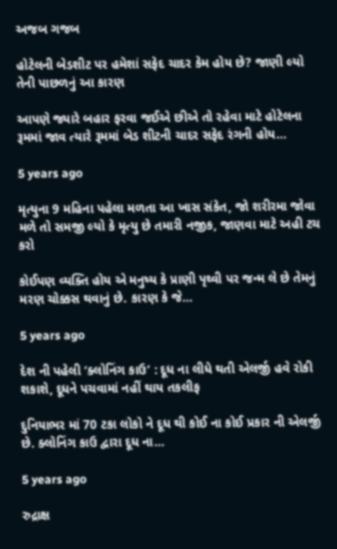અજબ ગજબ

હોટેલની બેડશીટ પર હમેશાં સફેદ ચાદર કેમ હોય છે? જાણી લ્યો તેની પાછળનું આ કારણ

આપણે જ્યારે બહાર ફરવા જઈએ છીએ તો રહેવા માટે હોટેલના રૂમમાં જાવ ત્યારે રૂમમાં બેડ શીટની ચાદર સફેદ રંગની હોય…

5 years ago

મૃત્યુના 9 મહિના પહેલા મળતા આ ખાસ સંકેત, જો શરીરમા જોવા મળે તો સમજી લ્યો કે મૃત્યુ છે તમારી નજીક, જાણવા માટે અહી ટચ કરો

કોઈપણ વ્યક્તિ હોય એ મનુષ્ય કે પ્રાણી પૃથ્વી પર જન્મ લે છે તેમનું મરણ ચોક્કસ થવાનું છે. કારણ કે જે…

5 years ago

દેશ ની પહેલી ‘ક્લોનિંગ કાઉ’ : દૂધ ના લીધે થતી એલર્જી હવે રોકી શકાશે, દૂધને પચવામાં નહીં થાય તકલીફ

દુનિયાભર માં 70 ટકા લોકો ને દૂધ થી કોઈ ના કોઈ પ્રકાર ની એલર્જી છે. ક્લોનિંગ કાઉ દ્વારા દૂધ ના…

5 years ago

રુદ્રાક્ષ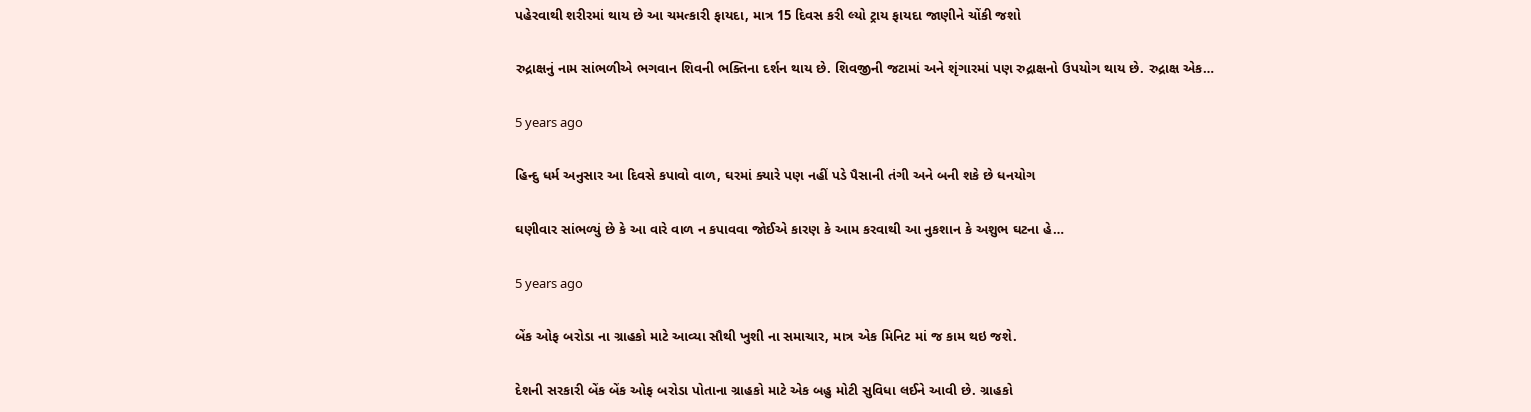પહેરવાથી શરીરમાં થાય છે આ ચમત્કારી ફાયદા, માત્ર 15 દિવસ કરી લ્યો ટ્રાય ફાયદા જાણીને ચોંકી જશો

રુદ્રાક્ષનું નામ સાંભળીએ ભગવાન શિવની ભક્તિના દર્શન થાય છે. શિવજીની જટામાં અને શૃંગારમાં પણ રુદ્રાક્ષનો ઉપયોગ થાય છે. રુદ્રાક્ષ એક…

5 years ago

હિન્દુ ધર્મ અનુસાર આ દિવસે કપાવો વાળ, ઘરમાં ક્યારે પણ નહીં પડે પૈસાની તંગી અને બની શકે છે ધનયોગ

ઘણીવાર સાંભળ્યું છે કે આ વારે વાળ ન કપાવવા જોઈએ કારણ કે આમ કરવાથી આ નુકશાન કે અશુભ ઘટના હે…

5 years ago

બેંક ઓફ બરોડા ના ગ્રાહકો માટે આવ્યા સૌથી ખુશી ના સમાચાર, માત્ર એક મિનિટ માં જ કામ થઇ જશે.

દેશની સરકારી બેંક બેંક ઓફ બરોડા પોતાના ગ્રાહકો માટે એક બહુ મોટી સુવિધા લઈને આવી છે. ગ્રાહકો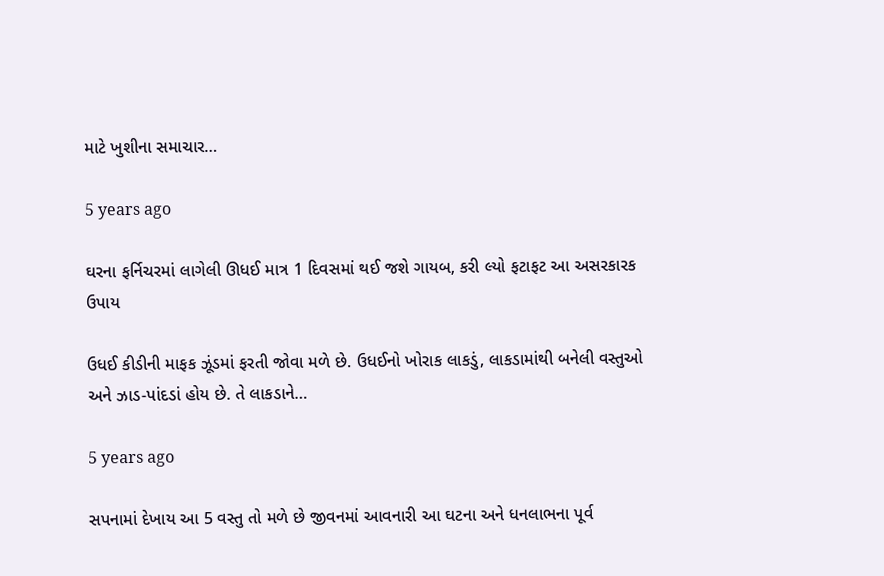માટે ખુશીના સમાચાર…

5 years ago

ઘરના ફર્નિચરમાં લાગેલી ઊધઈ માત્ર 1 દિવસમાં થઈ જશે ગાયબ, કરી લ્યો ફટાફટ આ અસરકારક ઉપાય

ઉધઈ કીડીની માફક ઝૂંડમાં ફરતી જોવા મળે છે. ઉધઈનો ખોરાક લાકડું, લાકડામાંથી બનેલી વસ્તુઓ અને ઝાડ-પાંદડાં હોય છે. તે લાકડાને…

5 years ago

સપનામાં દેખાય આ 5 વસ્તુ તો મળે છે જીવનમાં આવનારી આ ઘટના અને ધનલાભના પૂર્વ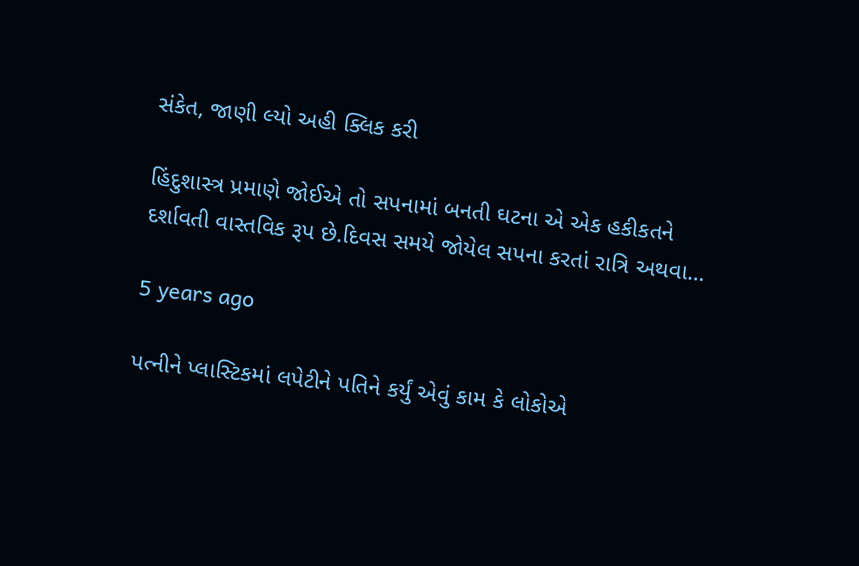સંકેત, જાણી લ્યો અહી ક્લિક કરી

હિંદુશાસ્ત્ર પ્રમાણે જોઈએ તો સપનામાં બનતી ઘટના એ એક હકીકતને દર્શાવતી વાસ્તવિક રૂપ છે.દિવસ સમયે જોયેલ સપના કરતાં રાત્રિ અથવા…

5 years ago

પત્નીને પ્લાસ્ટિકમાં લપેટીને પતિને કર્યું એવું કામ કે લોકોએ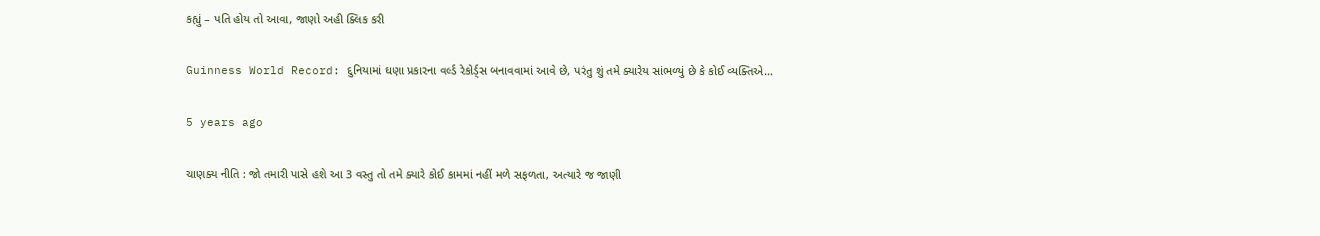કહ્યું – પતિ હોય તો આવા, જાણો અહી ક્લિક કરી

Guinness World Record: દુનિયામાં ઘણા પ્રકારના વર્લ્ડ રેકોર્ડ્સ બનાવવામાં આવે છે, પરંતુ શું તમે ક્યારેય સાંભળ્યું છે કે કોઈ વ્યક્તિએ…

5 years ago

ચાણક્ય નીતિ : જો તમારી પાસે હશે આ 3 વસ્તુ તો તમે ક્યારે કોઈ કામમાં નહીં મળે સફળતા, અત્યારે જ જાણી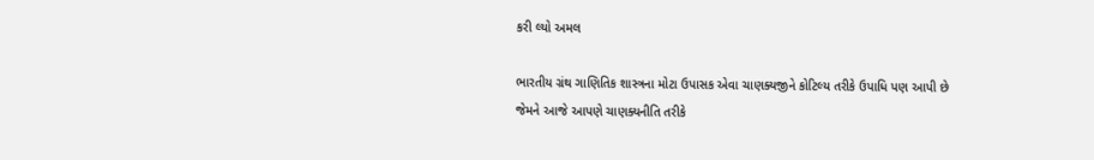કરી લ્યો અમલ

ભારતીય ગ્રંથ ગાણિતિક શાસ્ત્રના મોટા ઉપાસક એવા ચાણક્યજીને કોટિલ્ય તરીકે ઉપાધિ પણ આપી છે જેમને આજે આપણે ચાણક્યનીતિ તરીકે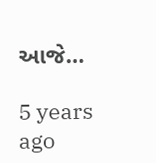આજે…

5 years ago